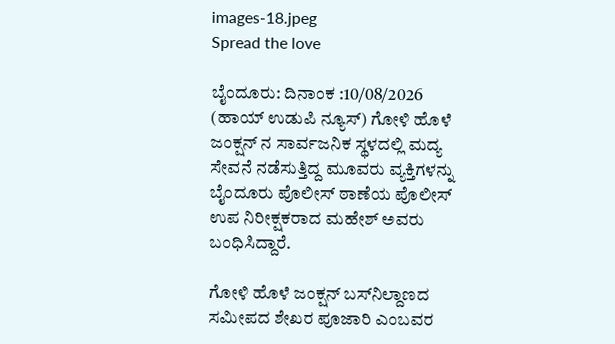images-18.jpeg
Spread the love

ಬೈಂದೂರು: ದಿನಾಂಕ :10/08/2026 (ಹಾಯ್ ಉಡುಪಿ ನ್ಯೂಸ್) ಗೋಳಿ ಹೊಳೆ ಜಂಕ್ಷನ್ ನ ಸಾರ್ವಜನಿಕ ಸ್ಥಳದಲ್ಲಿ ಮದ್ಯ ಸೇವನೆ ನಡೆಸುತ್ತಿದ್ದ ಮೂವರು ವ್ಯಕ್ತಿಗಳನ್ನು ಬೈಂದೂರು ಪೊಲೀಸ್ ಠಾಣೆಯ ಪೊಲೀಸ್ ಉಪ ನಿರೀಕ್ಷಕರಾದ ಮಹೇಶ್ ಅವರು ಬಂಧಿಸಿದ್ದಾರೆ.

ಗೋಳಿ ಹೊಳೆ ಜಂಕ್ಷನ್‌ ಬಸ್‌ನಿಲ್ದಾಣದ ಸಮೀಪದ ಶೇಖರ ಪೂಜಾರಿ ಎಂಬವರ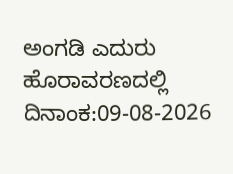ಅಂಗಡಿ ಎದುರು ಹೊರಾವರಣದಲ್ಲಿ ದಿನಾಂಕ:09-08-2026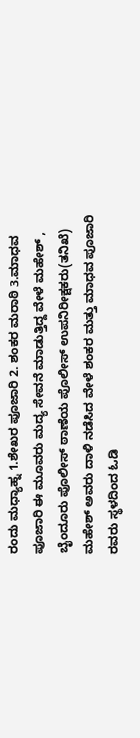ರಂದು ಮಧ್ಯಾಹ್ನ 1.ಶೇಖರ ಪೂಜಾರಿ 2. ಶಂಕರ ಮರಾಠಿ 3.ಮಾಧವ ಪೂಜಾರಿ ಈ ಮೂವರು ಮದ್ಯ ಸೇವನೆ ಮಾಡುತ್ತಿದ್ದ ವೇಳೆ ಮಹೇಶ್‌ , ಬೈಂದೂರು ಪೊಲೀಸ್ ಠಾಣೆಯ ಪೊಲೀಸ್‌ ಉಪನಿರೀಕ್ಷಕರು(ತನಿಖೆ) ಮಹೇಶ್ ಅವರು ದಾಳಿ ನಡೆಸಿದ ವೇಳೆ ಶಂಕರ ಮತ್ತು ಮಾಧವ ಪೂಜಾರಿ ರವರು ಸ್ಥಳದಿಂದ ಓಡಿ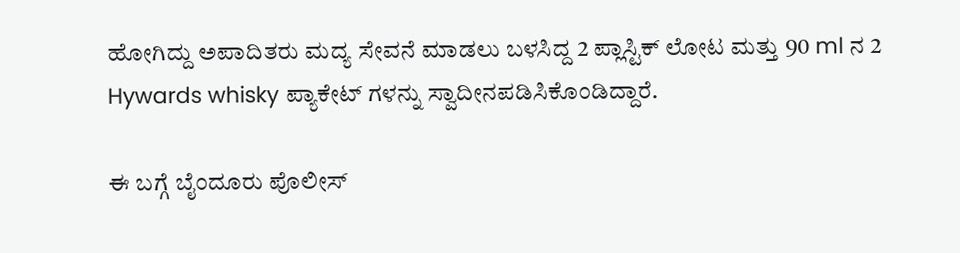ಹೋಗಿದ್ದು ಅಪಾದಿತರು ಮದ್ಯ ಸೇವನೆ ಮಾಡಲು ಬಳಸಿದ್ದ 2 ಪ್ಲಾಸ್ಟಿಕ್‌ ಲೋಟ ಮತ್ತು 90 ml ನ 2 Hywards whisky ಪ್ಯಾಕೇಟ್‌ ಗಳನ್ನು ಸ್ವಾದೀನಪಡಿಸಿಕೊಂಡಿದ್ದಾರೆ.

ಈ ಬಗ್ಗೆ ಬೈಂದೂರು ಪೊಲೀಸ್‌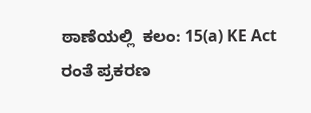ಠಾಣೆಯಲ್ಲಿ  ಕಲಂ: 15(a) KE Act ರಂತೆ ಪ್ರಕರಣ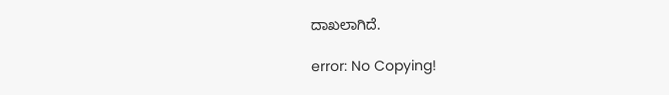ದಾಖಲಾಗಿದೆ.

error: No Copying!